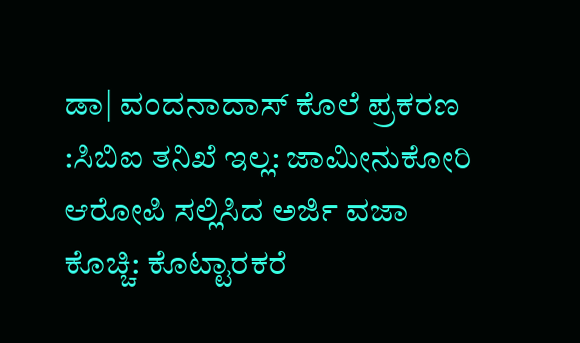ಡಾ| ವಂದನಾದಾಸ್ ಕೊಲೆ ಪ್ರಕರಣ :ಸಿಬಿಐ ತನಿಖೆ ಇಲ್ಲ: ಜಾಮೀನುಕೋರಿ ಆರೋಪಿ ಸಲ್ಲಿಸಿದ ಅರ್ಜಿ ವಜಾ
ಕೊಚ್ಚಿ: ಕೊಟ್ಟಾರಕರೆ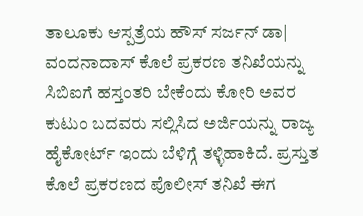ತಾಲೂಕು ಆಸ್ಪತ್ರೆಯ ಹೌಸ್ ಸರ್ಜನ್ ಡಾ| ವಂದನಾದಾಸ್ ಕೊಲೆ ಪ್ರಕರಣ ತನಿಖೆಯನ್ನು ಸಿಬಿಐಗೆ ಹಸ್ತಂತರಿ ಬೇಕೆಂದು ಕೋರಿ ಅವರ ಕುಟುಂ ಬದವರು ಸಲ್ಲಿಸಿದ ಅರ್ಜಿಯನ್ನು ರಾಜ್ಯ ಹೈಕೋರ್ಟ್ ಇಂದು ಬೆಳಿಗ್ಗೆ ತಳ್ಳಿಹಾಕಿದೆ. ಪ್ರಸ್ತುತ ಕೊಲೆ ಪ್ರಕರಣದ ಪೊಲೀಸ್ ತನಿಖೆ ಈಗ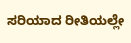ಸರಿಯಾದ ರೀತಿಯಲ್ಲೇ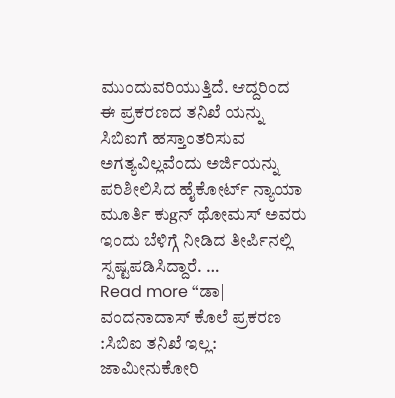ಮುಂದುವರಿಯುತ್ತಿದೆ. ಆದ್ದರಿಂದ ಈ ಪ್ರಕರಣದ ತನಿಖೆ ಯನ್ನು ಸಿಬಿಐಗೆ ಹಸ್ತಾಂತರಿಸುವ ಅಗತ್ಯವಿಲ್ಲವೆಂದು ಅರ್ಜಿಯನ್ನು ಪರಿಶೀಲಿಸಿದ ಹೈಕೋರ್ಟ್ ನ್ಯಾಯಾ ಮೂರ್ತಿ ಕುgನ್ ಥೋಮಸ್ ಅವರು ಇಂದು ಬೆಳಿಗ್ಗೆ ನೀಡಿದ ತೀರ್ಪಿನಲ್ಲಿ ಸ್ಪಷ್ಟಪಡಿಸಿದ್ದಾರೆ. …
Read more “ಡಾ| ವಂದನಾದಾಸ್ ಕೊಲೆ ಪ್ರಕರಣ :ಸಿಬಿಐ ತನಿಖೆ ಇಲ್ಲ: ಜಾಮೀನುಕೋರಿ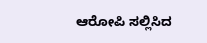ಆರೋಪಿ ಸಲ್ಲಿಸಿದ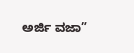ಅರ್ಜಿ ವಜಾ”